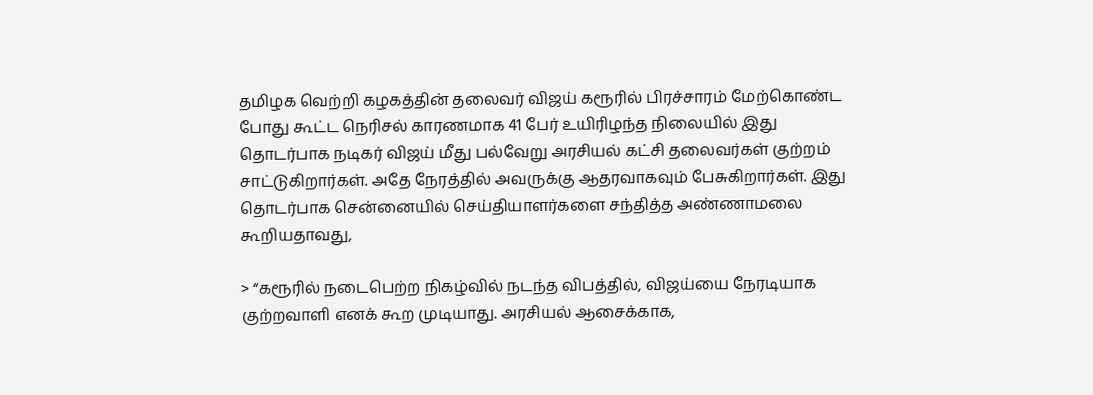தமிழக வெற்றி கழகத்தின் தலைவர் விஜய் கரூரில் பிரச்சாரம் மேற்கொண்ட போது கூட்ட நெரிசல் காரணமாக 41 பேர் உயிரிழந்த நிலையில் இது தொடர்பாக நடிகர் விஜய் மீது பல்வேறு அரசியல் கட்சி தலைவர்கள் குற்றம் சாட்டுகிறார்கள். அதே நேரத்தில் அவருக்கு ஆதரவாகவும் பேசுகிறார்கள். இது தொடர்பாக சென்னையில் செய்தியாளர்களை சந்தித்த அண்ணாமலை கூறியதாவது,

> “கரூரில் நடைபெற்ற நிகழ்வில் நடந்த விபத்தில், விஜய்யை நேரடியாக குற்றவாளி எனக் கூற முடியாது. அரசியல் ஆசைக்காக,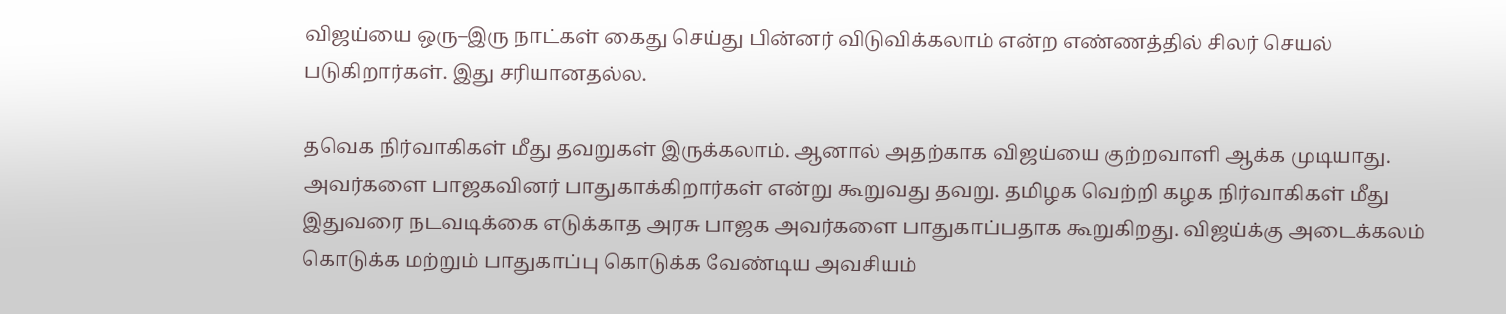விஜய்யை ஒரு–இரு நாட்கள் கைது செய்து பின்னர் விடுவிக்கலாம் என்ற எண்ணத்தில் சிலர் செயல் படுகிறார்கள். இது சரியானதல்ல.

தவெக நிர்வாகிகள் மீது தவறுகள் இருக்கலாம். ஆனால் அதற்காக விஜய்யை குற்றவாளி ஆக்க முடியாது. அவர்களை பாஜகவினர் பாதுகாக்கிறார்கள் என்று கூறுவது தவறு. தமிழக வெற்றி கழக நிர்வாகிகள் மீது இதுவரை நடவடிக்கை எடுக்காத அரசு பாஜக அவர்களை பாதுகாப்பதாக கூறுகிறது. விஜய்க்கு அடைக்கலம் கொடுக்க மற்றும் பாதுகாப்பு கொடுக்க வேண்டிய அவசியம்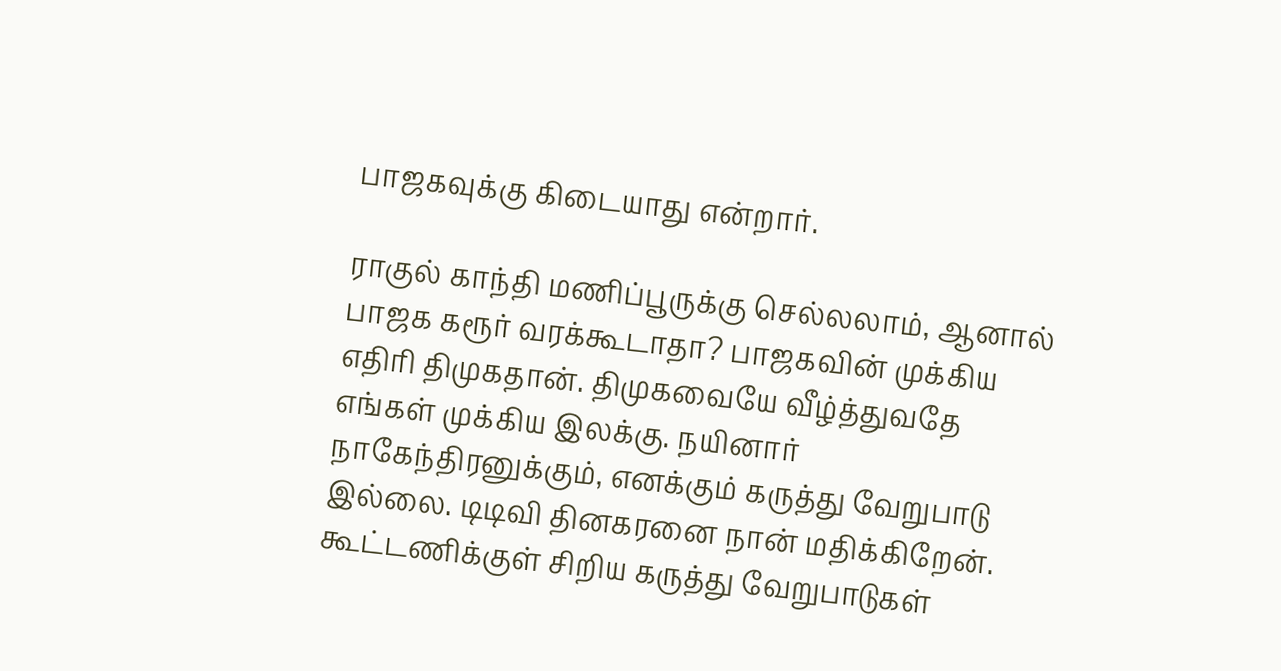பாஜகவுக்கு கிடையாது என்றார்.

ராகுல் காந்தி மணிப்பூருக்கு செல்லலாம், ஆனால் பாஜக கரூர் வரக்கூடாதா? பாஜகவின் முக்கிய எதிரி திமுகதான். திமுகவையே வீழ்த்துவதே எங்கள் முக்கிய இலக்கு. நயினார் நாகேந்திரனுக்கும், எனக்கும் கருத்து வேறுபாடு இல்லை. டிடிவி தினகரனை நான் மதிக்கிறேன். கூட்டணிக்குள் சிறிய கருத்து வேறுபாடுகள்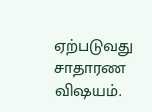ஏற்படுவது சாதாரண விஷயம்.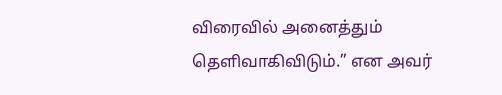விரைவில் அனைத்தும் தெளிவாகிவிடும்.” என அவர்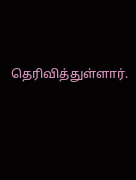தெரிவித்துள்ளார்.